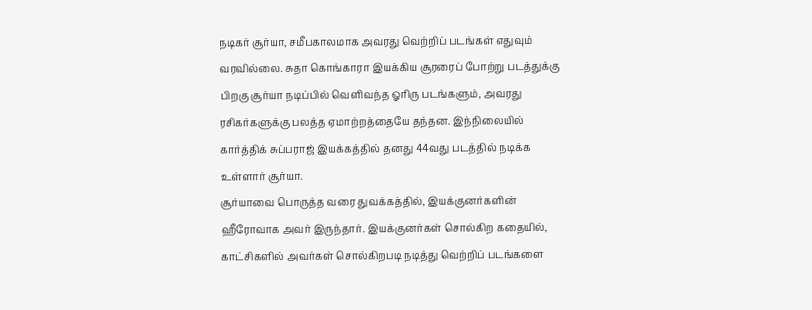நடிகர் சூர்யா, சமீபகாலமாக அவரது வெற்றிப் படங்கள் எதுவும் வரவில்லை. சுதா கொங்காரா இயக்கிய சூரரைப் போற்று படத்துக்கு பிறகு சூர்யா நடிப்பில் வெளிவந்த ஓரிரு படங்களும், அவரது ரசிகர்களுக்கு பலத்த ஏமாற்றத்தையே தந்தன. இந்நிலையில் கார்த்திக் சுப்பராஜ் இயக்கத்தில் தனது 44வது படத்தில் நடிக்க உள்ளார் சூர்யா.
சூர்யாவை பொருத்த வரை துவக்கத்தில், இயக்குனர்களின் ஹீரோவாக அவர் இருந்தார். இயக்குனர்கள் சொல்கிற கதையில், காட்சிகளில் அவர்கள் சொல்கிறபடி நடித்து வெற்றிப் படங்களை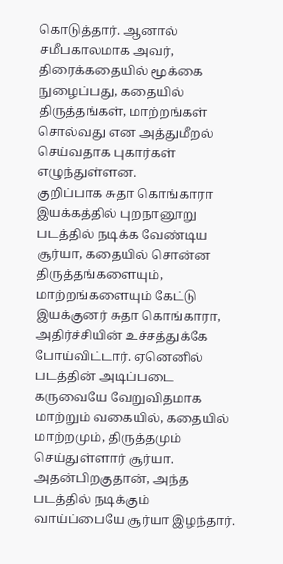கொடுத்தார். ஆனால் சமீபகாலமாக அவர், திரைக்கதையில் மூக்கை நுழைப்பது, கதையில் திருத்தங்கள், மாற்றங்கள் சொல்வது என அத்துமீறல் செய்வதாக புகார்கள் எழுந்துள்ளன.
குறிப்பாக சுதா கொங்காரா இயக்கத்தில் புறநானூறு படத்தில் நடிக்க வேண்டிய சூர்யா, கதையில் சொன்ன திருத்தங்களையும், மாற்றங்களையும் கேட்டு இயக்குனர் சுதா கொங்காரா, அதிர்ச்சியின் உச்சத்துக்கே போய்விட்டார். ஏனெனில் படத்தின் அடிப்படை கருவையே வேறுவிதமாக மாற்றும் வகையில், கதையில் மாற்றமும், திருத்தமும் செய்துள்ளார் சூர்யா.
அதன்பிறகுதான், அந்த படத்தில் நடிக்கும் வாய்ப்பையே சூர்யா இழந்தார்.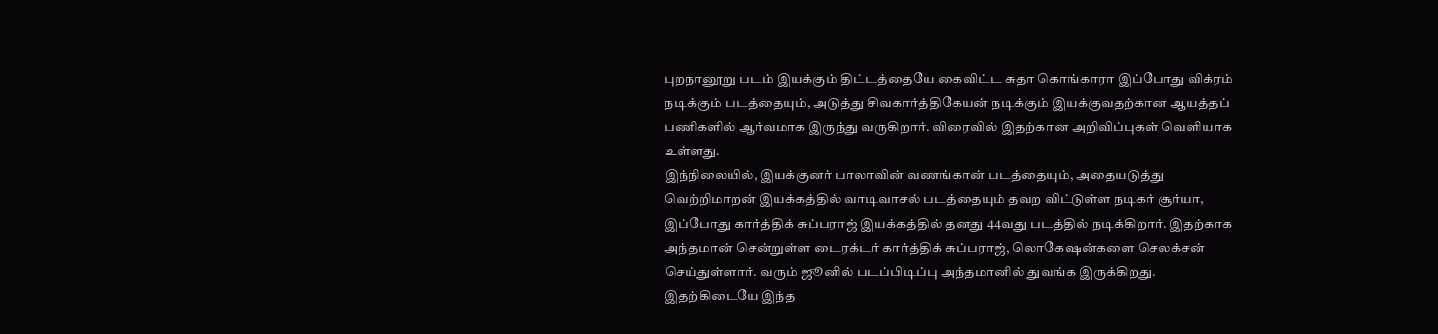புறநானூறு படம் இயக்கும் திட்டத்தையே கைவிட்ட சுதா கொங்காரா இப்போது விக்ரம் நடிக்கும் படத்தையும், அடுத்து சிவகார்த்திகேயன் நடிக்கும் இயக்குவதற்கான ஆயத்தப் பணிகளில் ஆர்வமாக இருந்து வருகிறார். விரைவில் இதற்கான அறிவிப்புகள் வெளியாக உள்ளது.
இந்நிலையில், இயக்குனர் பாலாவின் வணங்கான் படத்தையும், அதையடுத்து வெற்றிமாறன் இயக்கத்தில் வாடிவாசல் படத்தையும் தவற விட்டுள்ள நடிகர் சூர்யா, இப்போது கார்த்திக் சுப்பராஜ் இயக்கத்தில் தனது 44வது படத்தில் நடிக்கிறார். இதற்காக அந்தமான் சென்றுள்ள டைரக்டர் கார்த்திக் சுப்பராஜ், லொகேஷன்களை செலக்சன் செய்துள்ளார். வரும் ஜூனில் படப்பிடிப்பு அந்தமானில் துவங்க இருக்கிறது.
இதற்கிடையே இந்த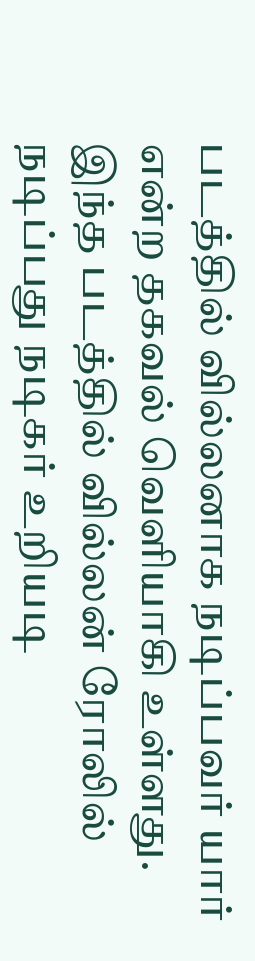படத்தில் வில்லனாக நடிப்பவர் யார் என்ற தகவல் வெளியாகி உள்ளது. இந்த படத்தில் வில்லன் ரோலில் நடிப்பது நடிகர் உறியடி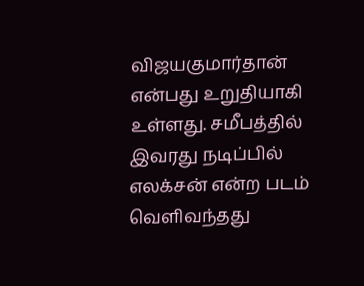விஜயகுமார்தான் என்பது உறுதியாகி உள்ளது. சமீபத்தில் இவரது நடிப்பில் எலக்சன் என்ற படம் வெளிவந்தது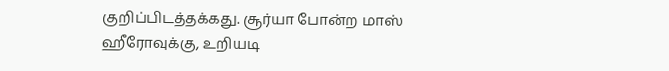குறிப்பிடத்தக்கது. சூர்யா போன்ற மாஸ் ஹீரோவுக்கு, உறியடி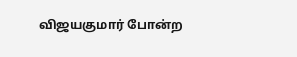விஜயகுமார் போன்ற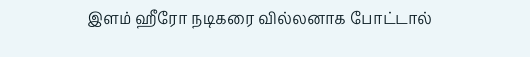இளம் ஹீரோ நடிகரை வில்லனாக போட்டால்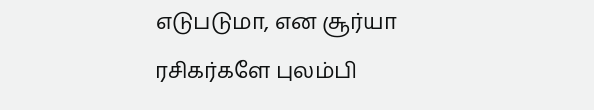எடுபடுமா, என சூர்யா ரசிகர்களே புலம்பி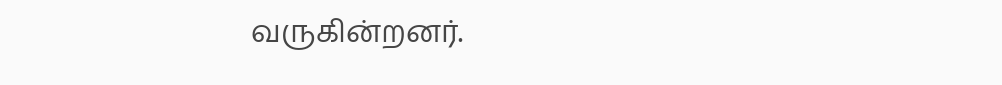வருகின்றனர்.